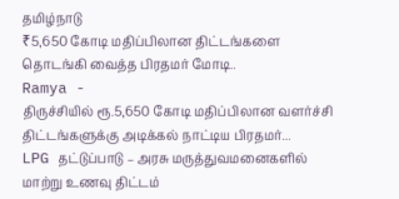தமிழ்நாடு
₹5,650 கோடி மதிப்பிலான திட்டங்களை தொடங்கி வைத்த பிரதமர் மோடி..
Ramya -
திருச்சியில் ரூ.5,650 கோடி மதிப்பிலான வளர்ச்சி திட்டங்களுக்கு அடிக்கல் நாட்டிய பிரதமர்...
LPG தட்டுப்பாடு – அரசு மருத்துவமனைகளில் மாற்று உணவு திட்டம்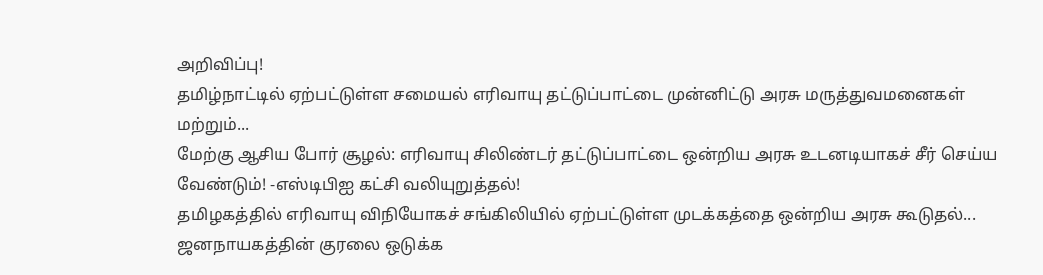அறிவிப்பு!
தமிழ்நாட்டில் ஏற்பட்டுள்ள சமையல் எரிவாயு தட்டுப்பாட்டை முன்னிட்டு அரசு மருத்துவமனைகள் மற்றும்...
மேற்கு ஆசிய போர் சூழல்: எரிவாயு சிலிண்டர் தட்டுப்பாட்டை ஒன்றிய அரசு உடனடியாகச் சீர் செய்ய வேண்டும்! -எஸ்டிபிஐ கட்சி வலியுறுத்தல்!
தமிழகத்தில் எரிவாயு விநியோகச் சங்கிலியில் ஏற்பட்டுள்ள முடக்கத்தை ஒன்றிய அரசு கூடுதல்...
ஜனநாயகத்தின் குரலை ஒடுக்க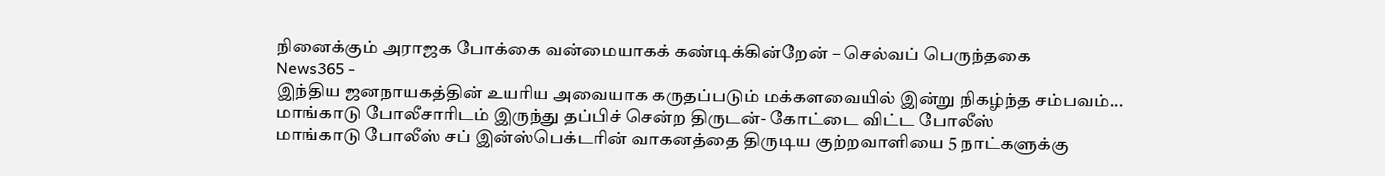நினைக்கும் அராஜக போக்கை வன்மையாகக் கண்டிக்கின்றேன் – செல்வப் பெருந்தகை
News365 -
இந்திய ஜனநாயகத்தின் உயரிய அவையாக கருதப்படும் மக்களவையில் இன்று நிகழ்ந்த சம்பவம்...
மாங்காடு போலீசாரிடம் இருந்து தப்பிச் சென்ற திருடன்- கோட்டை விட்ட போலீஸ்
மாங்காடு போலீஸ் சப் இன்ஸ்பெக்டரின் வாகனத்தை திருடிய குற்றவாளியை 5 நாட்களுக்கு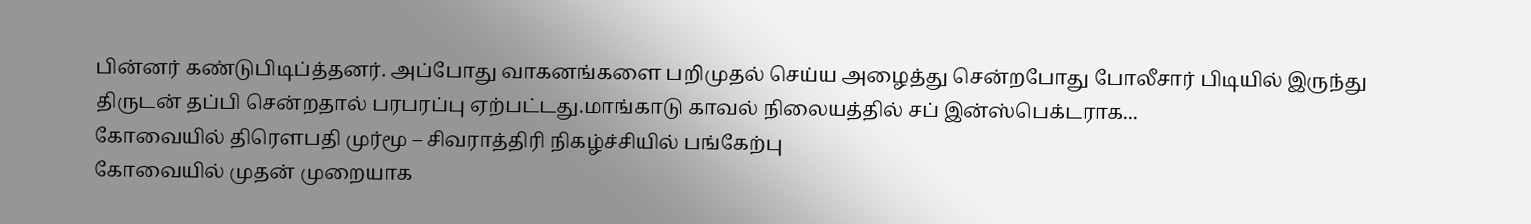பின்னர் கண்டுபிடிப்த்தனர். அப்போது வாகனங்களை பறிமுதல் செய்ய அழைத்து சென்றபோது போலீசார் பிடியில் இருந்து திருடன் தப்பி சென்றதால் பரபரப்பு ஏற்பட்டது.மாங்காடு காவல் நிலையத்தில் சப் இன்ஸ்பெக்டராக...
கோவையில் திரௌபதி முர்மூ – சிவராத்திரி நிகழ்ச்சியில் பங்கேற்பு
கோவையில் முதன் முறையாக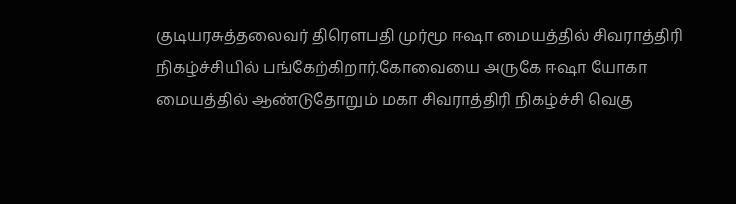குடியரசுத்தலைவர் திரெளபதி முர்மூ ஈஷா மையத்தில் சிவராத்திரி நிகழ்ச்சியில் பங்கேற்கிறார்.கோவையை அருகே ஈஷா யோகா மையத்தில் ஆண்டுதோறும் மகா சிவராத்திரி நிகழ்ச்சி வெகு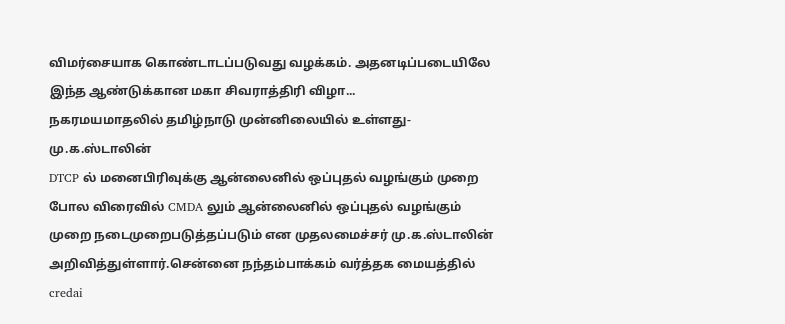விமர்சையாக கொண்டாடப்படுவது வழக்கம். அதனடிப்படையிலே இந்த ஆண்டுக்கான மகா சிவராத்திரி விழா...
நகரமயமாதலில் தமிழ்நாடு முன்னிலையில் உள்ளது- மு.க.ஸ்டாலின்
DTCP ல் மனைபிரிவுக்கு ஆன்லைனில் ஒப்புதல் வழங்கும் முறை போல விரைவில் CMDA லும் ஆன்லைனில் ஒப்புதல் வழங்கும் முறை நடைமுறைபடுத்தப்படும் என முதலமைச்சர் மு.க.ஸ்டாலின் அறிவித்துள்ளார்.சென்னை நந்தம்பாக்கம் வர்த்தக மையத்தில் credai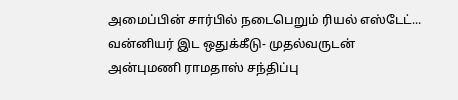அமைப்பின் சார்பில் நடைபெறும் ரியல் எஸ்டேட்...
வன்னியர் இட ஒதுக்கீடு- முதல்வருடன் அன்புமணி ராமதாஸ் சந்திப்பு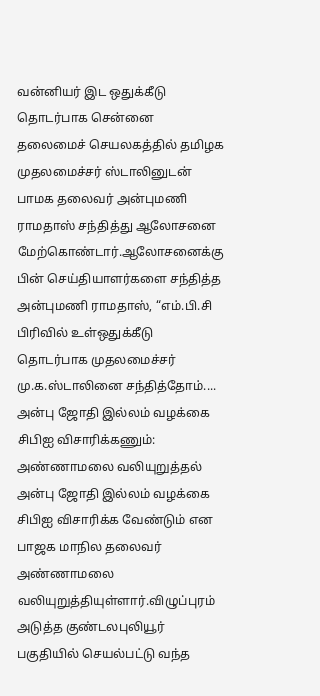வன்னியர் இட ஒதுக்கீடு தொடர்பாக சென்னை தலைமைச் செயலகத்தில் தமிழக முதலமைச்சர் ஸ்டாலினுடன் பாமக தலைவர் அன்புமணி ராமதாஸ் சந்தித்து ஆலோசனை மேற்கொண்டார்.ஆலோசனைக்கு பின் செய்தியாளர்களை சந்தித்த அன்புமணி ராமதாஸ், “எம்.பி.சி பிரிவில் உள்ஒதுக்கீடு தொடர்பாக முதலமைச்சர் மு.க.ஸ்டாலினை சந்தித்தோம்....
அன்பு ஜோதி இல்லம் வழக்கை சிபிஐ விசாரிக்கணும்: அண்ணாமலை வலியுறுத்தல்
அன்பு ஜோதி இல்லம் வழக்கை சிபிஐ விசாரிக்க வேண்டும் என பாஜக மாநில தலைவர் அண்ணாமலை வலியுறுத்தியுள்ளார்.விழுப்புரம் அடுத்த குண்டலபுலியூர் பகுதியில் செயல்பட்டு வந்த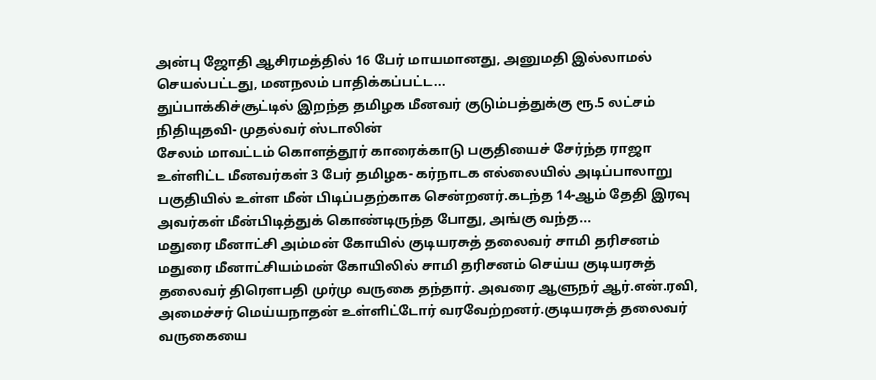அன்பு ஜோதி ஆசிரமத்தில் 16 பேர் மாயமானது, அனுமதி இல்லாமல் செயல்பட்டது, மனநலம் பாதிக்கப்பட்ட...
துப்பாக்கிச்சூட்டில் இறந்த தமிழக மீனவர் குடும்பத்துக்கு ரூ.5 லட்சம் நிதியுதவி- முதல்வர் ஸ்டாலின்
சேலம் மாவட்டம் கொளத்தூர் காரைக்காடு பகுதியைச் சேர்ந்த ராஜா உள்ளிட்ட மீனவர்கள் 3 பேர் தமிழக- கர்நாடக எல்லையில் அடிப்பாலாறு பகுதியில் உள்ள மீன் பிடிப்பதற்காக சென்றனர்.கடந்த 14-ஆம் தேதி இரவு அவர்கள் மீன்பிடித்துக் கொண்டிருந்த போது, அங்கு வந்த...
மதுரை மீனாட்சி அம்மன் கோயில் குடியரசுத் தலைவர் சாமி தரிசனம்
மதுரை மீனாட்சியம்மன் கோயிலில் சாமி தரிசனம் செய்ய குடியரசுத் தலைவர் திரௌபதி முர்மு வருகை தந்தார். அவரை ஆளுநர் ஆர்.என்.ரவி, அமைச்சர் மெய்யநாதன் உள்ளிட்டோர் வரவேற்றனர்.குடியரசுத் தலைவர் வருகையை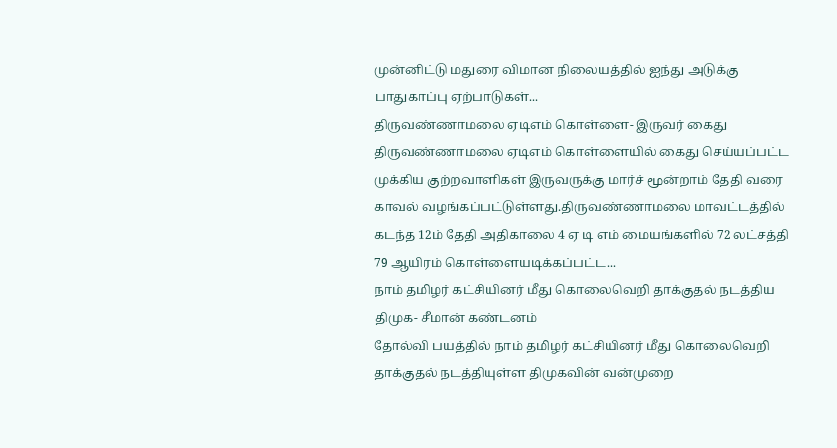முன்னிட்டு மதுரை விமான நிலையத்தில் ஐந்து அடுக்கு பாதுகாப்பு ஏற்பாடுகள்...
திருவண்ணாமலை ஏடிஎம் கொள்ளை- இருவர் கைது
திருவண்ணாமலை ஏடிஎம் கொள்ளையில் கைது செய்யப்பட்ட முக்கிய குற்றவாளிகள் இருவருக்கு மார்ச் மூன்றாம் தேதி வரை காவல் வழங்கப்பட்டுள்ளது.திருவண்ணாமலை மாவட்டத்தில் கடந்த 12ம் தேதி அதிகாலை 4 ஏ டி எம் மையங்களில் 72 லட்சத்தி 79 ஆயிரம் கொள்ளையடிக்கப்பட்ட...
நாம் தமிழர் கட்சியினர் மீது கொலைவெறி தாக்குதல் நடத்திய திமுக- சீமான் கண்டனம்
தோல்வி பயத்தில் நாம் தமிழர் கட்சியினர் மீது கொலைவெறி தாக்குதல் நடத்தியுள்ள திமுகவின் வன்முறை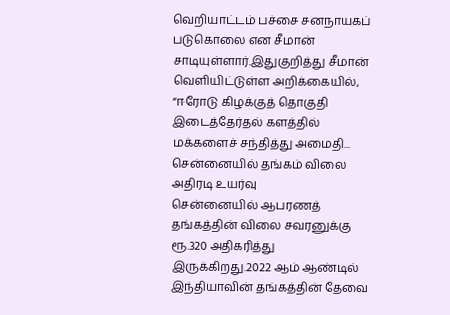வெறியாட்டம் பச்சை சனநாயகப் படுகொலை என சீமான் சாடியுள்ளார்.இதுகுறித்து சீமான் வெளியிட்டுள்ள அறிக்கையில், “ஈரோடு கிழக்குத் தொகுதி இடைத்தேர்தல் களத்தில் மக்களைச் சந்தித்து அமைதி...
சென்னையில் தங்கம் விலை அதிரடி உயர்வு
சென்னையில் ஆபரணத் தங்கத்தின் விலை சவரனுக்கு ரூ.320 அதிகரித்து இருக்கிறது.2022 ஆம் ஆண்டில் இந்தியாவின் தங்கத்தின் தேவை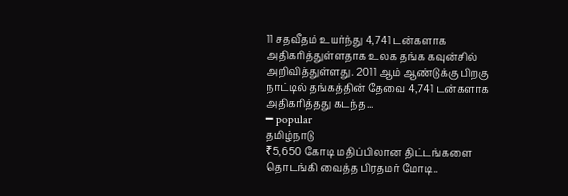11 சதவீதம் உயர்ந்து 4,741 டன்களாக அதிகரித்துள்ளதாக உலக தங்க கவுன்சில் அறிவித்துள்ளது. 2011 ஆம் ஆண்டுக்கு பிறகு நாட்டில் தங்கத்தின் தேவை 4,741 டன்களாக அதிகரித்தது கடந்த...
━ popular
தமிழ்நாடு
₹5,650 கோடி மதிப்பிலான திட்டங்களை தொடங்கி வைத்த பிரதமர் மோடி..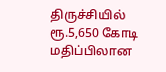திருச்சியில் ரூ.5,650 கோடி மதிப்பிலான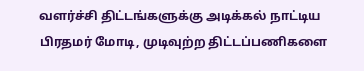வளர்ச்சி திட்டங்களுக்கு அடிக்கல் நாட்டிய பிரதமர் மோடி, முடிவுற்ற திட்டப்பணிகளை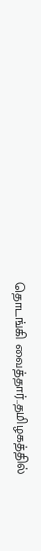தொடங்கி வைத்தார்..தமிழகத்தில்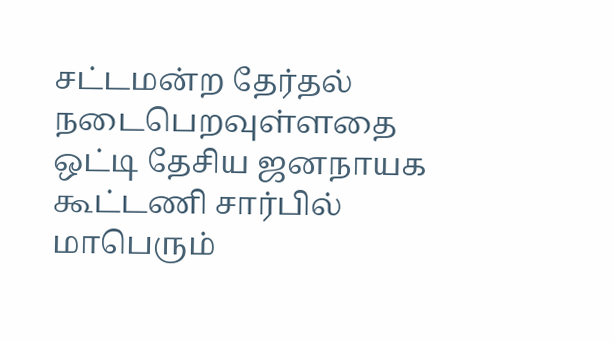சட்டமன்ற தேர்தல் நடைபெறவுள்ளதை ஒட்டி தேசிய ஜனநாயக கூட்டணி சார்பில் மாபெரும்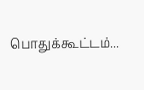பொதுக்கூட்டம்...